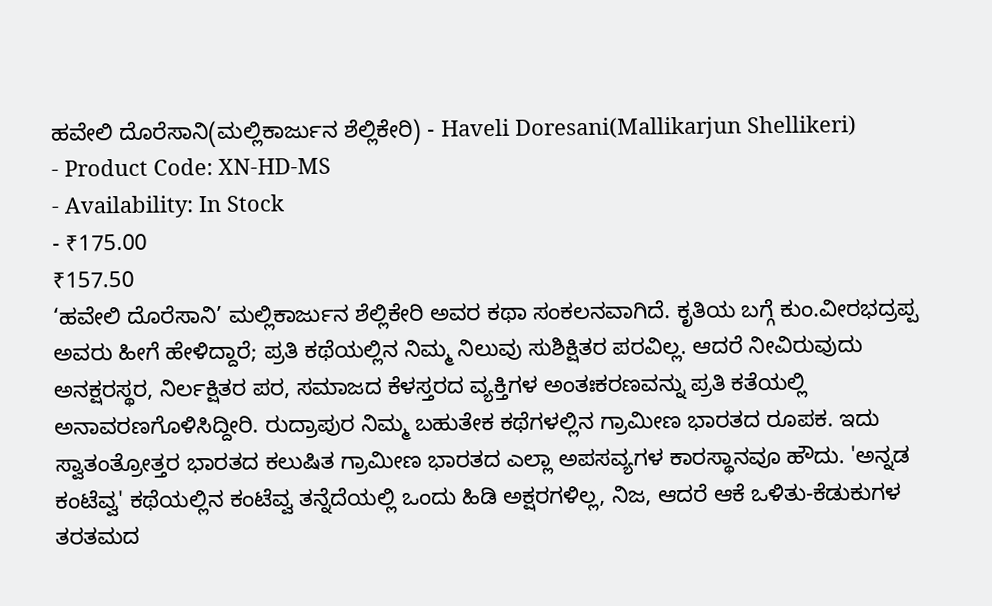ಹವೇಲಿ ದೊರೆಸಾನಿ(ಮಲ್ಲಿಕಾರ್ಜುನ ಶೆಲ್ಲಿಕೇರಿ) - Haveli Doresani(Mallikarjun Shellikeri)
- Product Code: XN-HD-MS
- Availability: In Stock
- ₹175.00
₹157.50
‘ಹವೇಲಿ ದೊರೆಸಾನಿ’ ಮಲ್ಲಿಕಾರ್ಜುನ ಶೆಲ್ಲಿಕೇರಿ ಅವರ ಕಥಾ ಸಂಕಲನವಾಗಿದೆ. ಕೃತಿಯ ಬಗ್ಗೆ ಕುಂ.ವೀರಭದ್ರಪ್ಪ ಅವರು ಹೀಗೆ ಹೇಳಿದ್ದಾರೆ; ಪ್ರತಿ ಕಥೆಯಲ್ಲಿನ ನಿಮ್ಮ ನಿಲುವು ಸುಶಿಕ್ಷಿತರ ಪರವಿಲ್ಲ. ಆದರೆ ನೀವಿರುವುದು ಅನಕ್ಷರಸ್ಥರ, ನಿರ್ಲಕ್ಷಿತರ ಪರ, ಸಮಾಜದ ಕೆಳಸ್ತರದ ವ್ಯಕ್ತಿಗಳ ಅಂತಃಕರಣವನ್ನು ಪ್ರತಿ ಕತೆಯಲ್ಲಿ ಅನಾವರಣಗೊಳಿಸಿದ್ದೀರಿ. ರುದ್ರಾಪುರ ನಿಮ್ಮ ಬಹುತೇಕ ಕಥೆಗಳಲ್ಲಿನ ಗ್ರಾಮೀಣ ಭಾರತದ ರೂಪಕ. ಇದು ಸ್ವಾತಂತ್ರೋತ್ತರ ಭಾರತದ ಕಲುಷಿತ ಗ್ರಾಮೀಣ ಭಾರತದ ಎಲ್ಲಾ ಅಪಸವ್ಯಗಳ ಕಾರಸ್ಥಾನವೂ ಹೌದು. 'ಅನ್ನಡ ಕಂಟೆವ್ವ' ಕಥೆಯಲ್ಲಿನ ಕಂಟೆವ್ವ ತನ್ನೆದೆಯಲ್ಲಿ ಒಂದು ಹಿಡಿ ಅಕ್ಷರಗಳಿಲ್ಲ, ನಿಜ, ಆದರೆ ಆಕೆ ಒಳಿತು-ಕೆಡುಕುಗಳ ತರತಮದ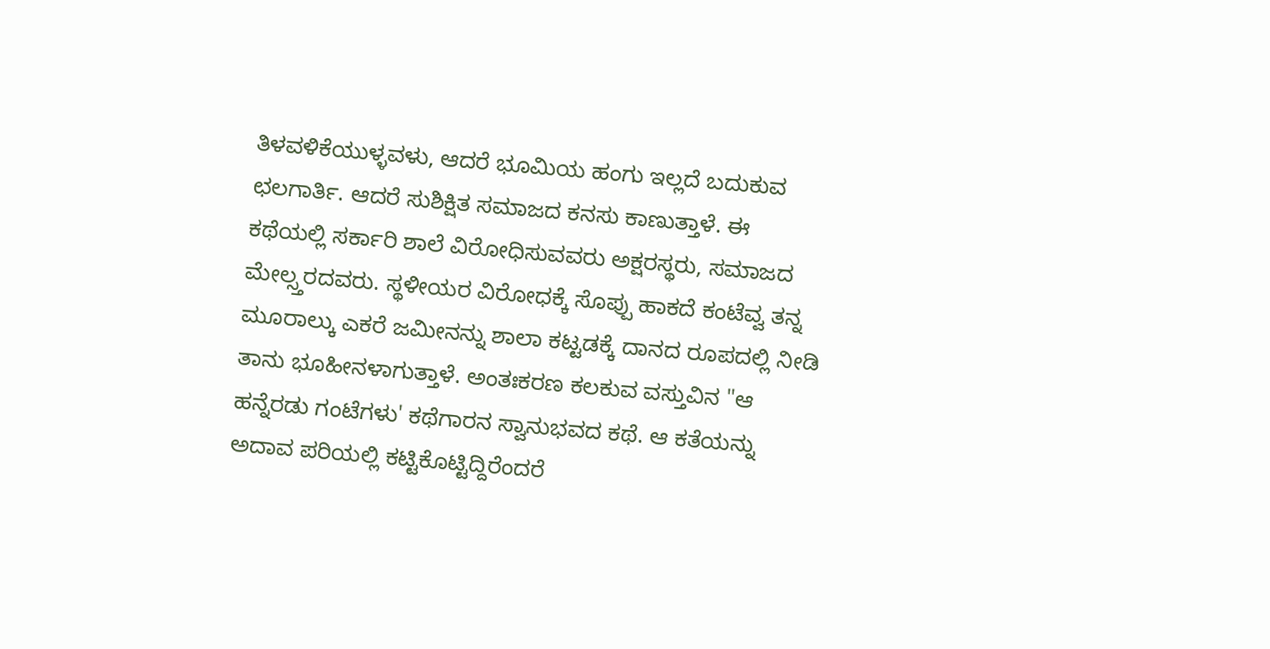ತಿಳವಳಿಕೆಯುಳ್ಳವಳು, ಆದರೆ ಭೂಮಿಯ ಹಂಗು ಇಲ್ಲದೆ ಬದುಕುವ ಛಲಗಾರ್ತಿ. ಆದರೆ ಸುಶಿಕ್ಷಿತ ಸಮಾಜದ ಕನಸು ಕಾಣುತ್ತಾಳೆ. ಈ ಕಥೆಯಲ್ಲಿ ಸರ್ಕಾರಿ ಶಾಲೆ ವಿರೋಧಿಸುವವರು ಅಕ್ಷರಸ್ಥರು, ಸಮಾಜದ ಮೇಲ್ಸ್ತರದವರು. ಸ್ಥಳೀಯರ ವಿರೋಧಕ್ಕೆ ಸೊಪ್ಪು ಹಾಕದೆ ಕಂಟೆವ್ವ ತನ್ನ ಮೂರಾಲ್ಕು ಎಕರೆ ಜಮೀನನ್ನು ಶಾಲಾ ಕಟ್ಟಡಕ್ಕೆ ದಾನದ ರೂಪದಲ್ಲಿ ನೀಡಿ ತಾನು ಭೂಹೀನಳಾಗುತ್ತಾಳೆ. ಅಂತಃಕರಣ ಕಲಕುವ ವಸ್ತುವಿನ "ಆ ಹನ್ನೆರಡು ಗಂಟೆಗಳು' ಕಥೆಗಾರನ ಸ್ವಾನುಭವದ ಕಥೆ. ಆ ಕತೆಯನ್ನು ಅದಾವ ಪರಿಯಲ್ಲಿ ಕಟ್ಟಿಕೊಟ್ಟಿದ್ದಿರೆಂದರೆ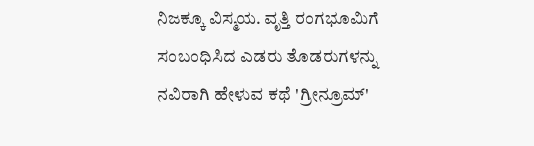ನಿಜಕ್ಕೂ ವಿಸ್ಮಯ. ವೃತ್ತಿ ರಂಗಭೂಮಿಗೆ ಸಂಬಂಧಿಸಿದ ಎಡರು ತೊಡರುಗಳನ್ನು ನವಿರಾಗಿ ಹೇಳುವ ಕಥೆ 'ಗ್ರೀನ್ರೂಮ್'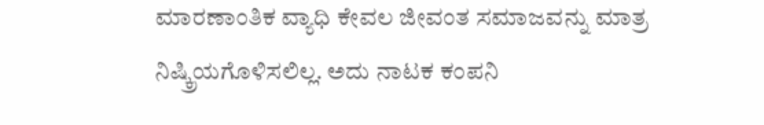ಮಾರಣಾಂತಿಕ ವ್ಯಾಧಿ ಕೇವಲ ಜೀವಂತ ಸಮಾಜವನ್ನು ಮಾತ್ರ ನಿಷ್ಕ್ರಿಯಗೊಳಿಸಲಿಲ್ಲ. ಅದು ನಾಟಕ ಕಂಪನಿ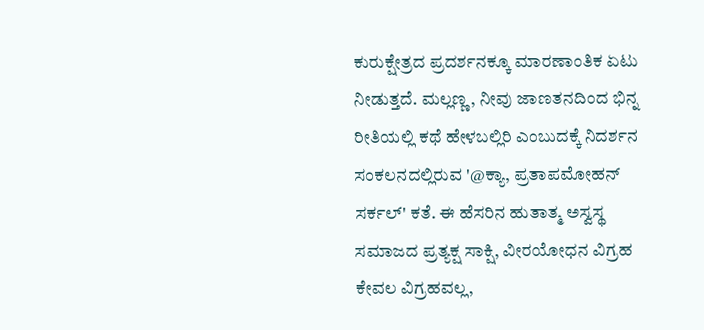ಕುರುಕ್ಷೇತ್ರದ ಪ್ರದರ್ಶನಕ್ಕೂ ಮಾರಣಾಂತಿಕ ಏಟು ನೀಡುತ್ತದೆ. ಮಲ್ಲಣ್ಣ, ನೀವು ಜಾಣತನದಿಂದ ಭಿನ್ನ ರೀತಿಯಲ್ಲಿ ಕಥೆ ಹೇಳಬಲ್ಲಿರಿ ಎಂಬುದಕ್ಕೆ ನಿದರ್ಶನ ಸಂಕಲನದಲ್ಲಿರುವ '@ಕ್ಯಾ, ಪ್ರತಾಪಮೋಹನ್ ಸರ್ಕಲ್' ಕತೆ. ಈ ಹೆಸರಿನ ಹುತಾತ್ಮ ಅಸ್ವಸ್ಥ ಸಮಾಜದ ಪ್ರತ್ಯಕ್ಷ ಸಾಕ್ಷಿ, ವೀರಯೋಧನ ವಿಗ್ರಹ ಕೇವಲ ವಿಗ್ರಹವಲ್ಲ,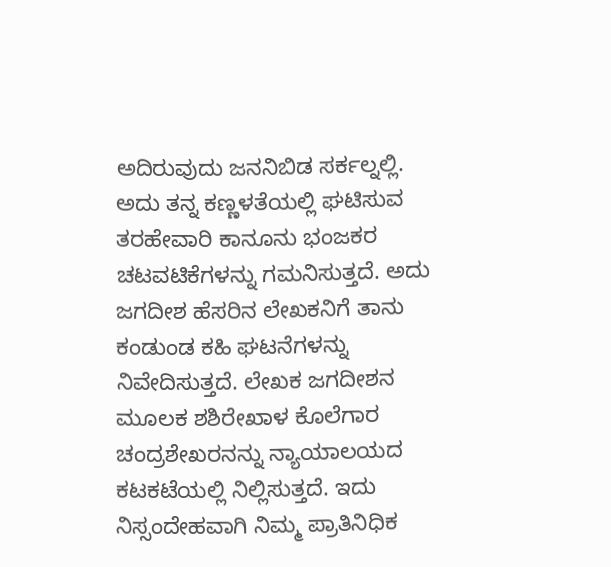ಅದಿರುವುದು ಜನನಿಬಿಡ ಸರ್ಕಲ್ನಲ್ಲಿ. ಅದು ತನ್ನ ಕಣ್ಣಳತೆಯಲ್ಲಿ ಘಟಿಸುವ ತರಹೇವಾರಿ ಕಾನೂನು ಭಂಜಕರ ಚಟವಟಿಕೆಗಳನ್ನು ಗಮನಿಸುತ್ತದೆ. ಅದು ಜಗದೀಶ ಹೆಸರಿನ ಲೇಖಕನಿಗೆ ತಾನು ಕಂಡುಂಡ ಕಹಿ ಘಟನೆಗಳನ್ನು ನಿವೇದಿಸುತ್ತದೆ. ಲೇಖಕ ಜಗದೀಶನ ಮೂಲಕ ಶಶಿರೇಖಾಳ ಕೊಲೆಗಾರ ಚಂದ್ರಶೇಖರನನ್ನು ನ್ಯಾಯಾಲಯದ ಕಟಕಟೆಯಲ್ಲಿ ನಿಲ್ಲಿಸುತ್ತದೆ. ಇದು ನಿಸ್ಸಂದೇಹವಾಗಿ ನಿಮ್ಮ ಪ್ರಾತಿನಿಧಿಕ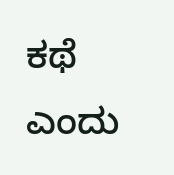ಕಥೆ ಎಂದು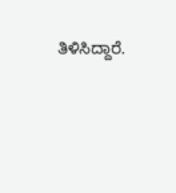ತಿಳಿಸಿದ್ದಾರೆ.